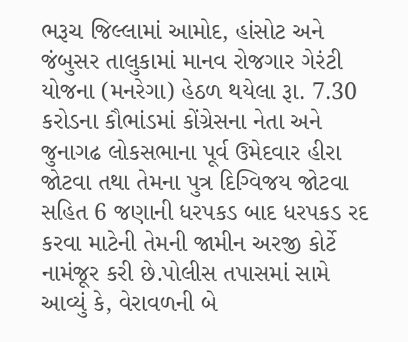ભરૂચ જિલ્લામાં આમોદ, હાંસોટ અને જંબુસર તાલુકામાં માનવ રોજગાર ગેરંટી યોજના (મનરેગા) હેઠળ થયેલા રૂા. 7.30 કરોડના કૌભાંડમાં કોંગ્રેસના નેતા અને જુનાગઢ લોકસભાના પૂર્વ ઉમેદવાર હીરા જોટવા તથા તેમના પુત્ર દિગ્વિજય જોટવા સહિત 6 જણાની ધરપકડ બાદ ધરપકડ રદ કરવા માટેની તેમની જામીન અરજી કોર્ટે નામંજૂર કરી છે.પોલીસ તપાસમાં સામે આવ્યું કે, વેરાવળની બે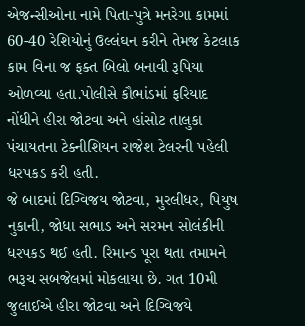એજન્સીઓના નામે પિતા-પુત્રે મનરેગા કામમાં 60-40 રેશિયોનું ઉલ્લંઘન કરીને તેમજ કેટલાક કામ વિના જ ફક્ત બિલો બનાવી રૂપિયા ઓળવ્યા હતા.પોલીસે કૌભાંડમાં ફરિયાદ નોંધીને હીરા જોટવા અને હાંસોટ તાલુકા પંચાયતના ટેક્નીશિયન રાજેશ ટેલરની પહેલી ધરપકડ કરી હતી.
જે બાદમાં દિગ્વિજય જોટવા, મુરલીધર, પિયુષ નુકાની, જોધા સભાડ અને સરમન સોલંકીની ધરપકડ થઈ હતી. રિમાન્ડ પૂરા થતા તમામને ભરૂચ સબજેલમાં મોકલાયા છે. ગત 10મી જુલાઈએ હીરા જોટવા અને દિગ્વિજયે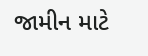જામીન માટે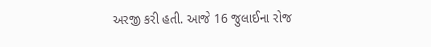અરજી કરી હતી. આજે 16 જુલાઈના રોજ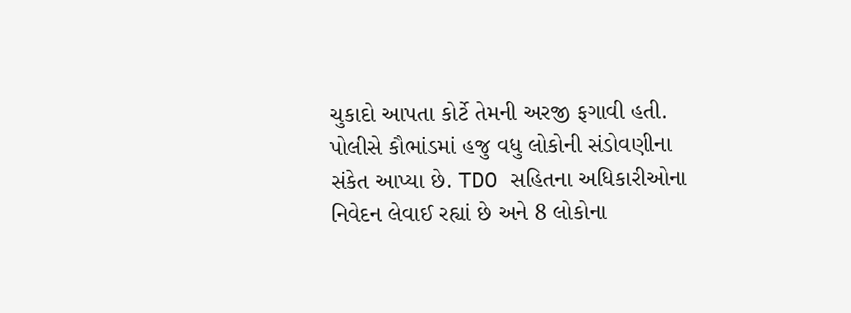ચુકાદો આપતા કોર્ટે તેમની અરજી ફગાવી હતી. પોલીસે કૌભાંડમાં હજુ વધુ લોકોની સંડોવણીના સંકેત આપ્યા છે. TDO સહિતના અધિકારીઓના નિવેદન લેવાઈ રહ્યાં છે અને 8 લોકોના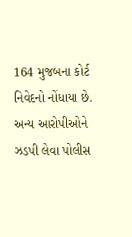164 મુજબના કોર્ટ નિવેદનો નોંધાયા છે. અન્ય આરોપીઓને ઝડપી લેવા પોલીસ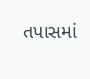તપાસમાં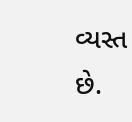વ્યસ્ત છે.